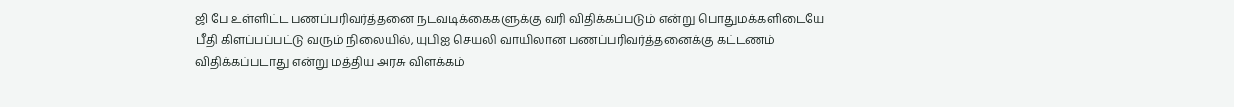ஜி பே உள்ளிட்ட பணப்பரிவர்த்தனை நடவடிக்கைகளுக்கு வரி விதிக்கப்படும் என்று பொதுமக்களிடையே பீதி கிளப்பப்பட்டு வரும் நிலையில், யுபிஐ செயலி வாயிலான பணப்பரிவர்த்தனைக்கு கட்டணம் விதிக்கப்படாது என்று மத்திய அரசு விளக்கம்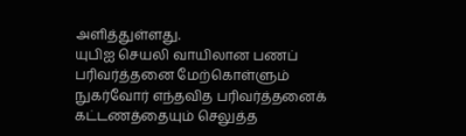அளித்துள்ளது.
யுபிஐ செயலி வாயிலான பணப் பரிவர்த்தனை மேற்கொள்ளும் நுகர்வோர் எந்தவித பரிவர்த்தனைக் கட்டணத்தையும் செலுத்த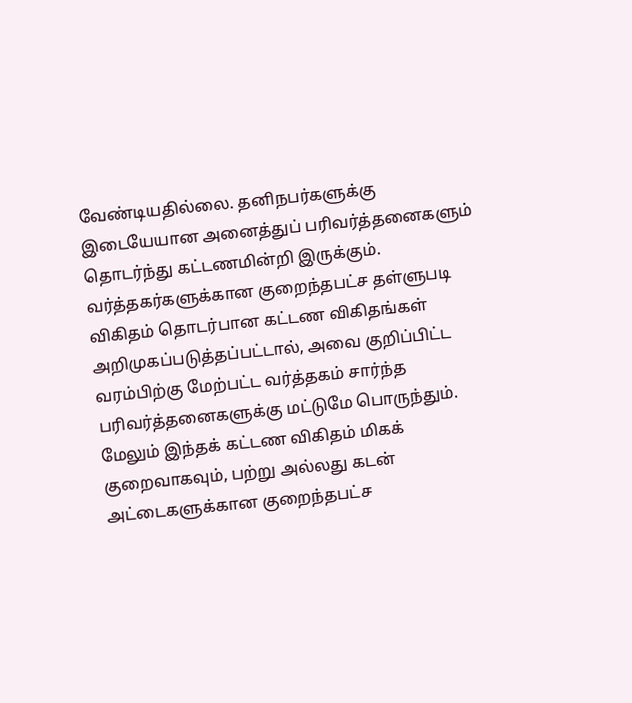வேண்டியதில்லை. தனிநபர்களுக்கு இடையேயான அனைத்துப் பரிவர்த்தனைகளும் தொடர்ந்து கட்டணமின்றி இருக்கும்.
வர்த்தகர்களுக்கான குறைந்தபட்ச தள்ளுபடி விகிதம் தொடர்பான கட்டண விகிதங்கள் அறிமுகப்படுத்தப்பட்டால், அவை குறிப்பிட்ட வரம்பிற்கு மேற்பட்ட வர்த்தகம் சார்ந்த பரிவர்த்தனைகளுக்கு மட்டுமே பொருந்தும். மேலும் இந்தக் கட்டண விகிதம் மிகக் குறைவாகவும், பற்று அல்லது கடன் அட்டைகளுக்கான குறைந்தபட்ச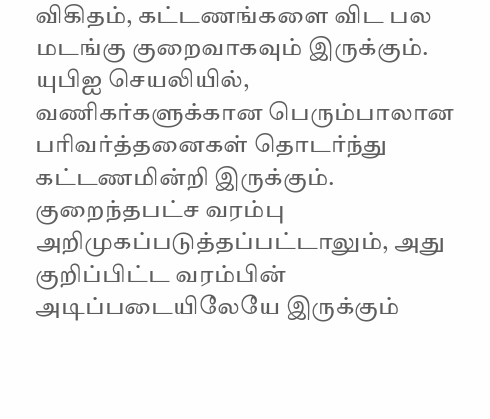விகிதம், கட்டணங்களை விட பல மடங்கு குறைவாகவும் இருக்கும்.
யுபிஐ செயலியில், வணிகர்களுக்கான பெரும்பாலான பரிவர்த்தனைகள் தொடர்ந்து கட்டணமின்றி இருக்கும். குறைந்தபட்ச வரம்பு அறிமுகப்படுத்தப்பட்டாலும், அது குறிப்பிட்ட வரம்பின் அடிப்படையிலேயே இருக்கும்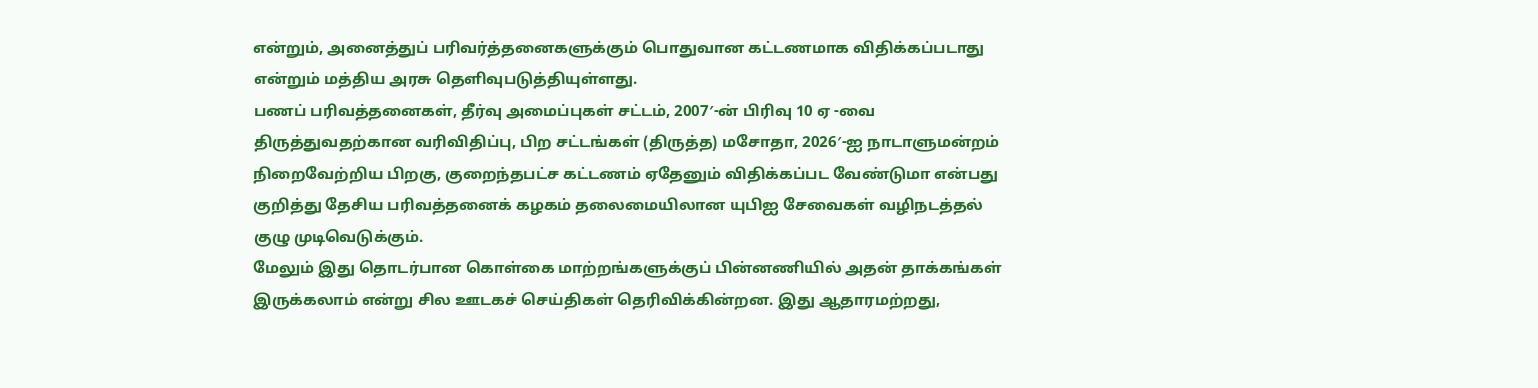என்றும், அனைத்துப் பரிவர்த்தனைகளுக்கும் பொதுவான கட்டணமாக விதிக்கப்படாது என்றும் மத்திய அரசு தெளிவுபடுத்தியுள்ளது.
பணப் பரிவத்தனைகள், தீர்வு அமைப்புகள் சட்டம், 2007′-ன் பிரிவு 10 ஏ -வை திருத்துவதற்கான வரிவிதிப்பு, பிற சட்டங்கள் (திருத்த) மசோதா, 2026′-ஐ நாடாளுமன்றம் நிறைவேற்றிய பிறகு, குறைந்தபட்ச கட்டணம் ஏதேனும் விதிக்கப்பட வேண்டுமா என்பது குறித்து தேசிய பரிவத்தனைக் கழகம் தலைமையிலான யுபிஐ சேவைகள் வழிநடத்தல் குழு முடிவெடுக்கும்.
மேலும் இது தொடர்பான கொள்கை மாற்றங்களுக்குப் பின்னணியில் அதன் தாக்கங்கள் இருக்கலாம் என்று சில ஊடகச் செய்திகள் தெரிவிக்கின்றன. இது ஆதாரமற்றது,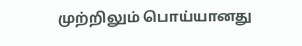முற்றிலும் பொய்யானது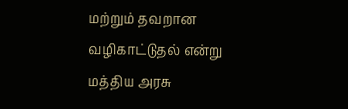மற்றும் தவறான வழிகாட்டுதல் என்று மத்திய அரசு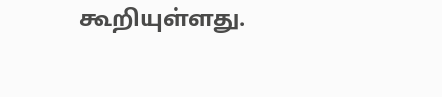கூறியுள்ளது.